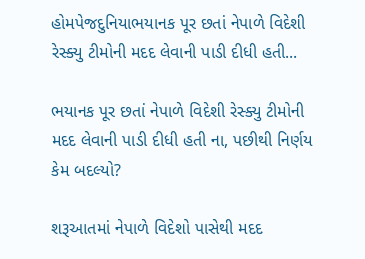હોમપેજદુનિયાભયાનક પૂર છતાં નેપાળે વિદેશી રેસ્ક્યુ ટીમોની મદદ લેવાની પાડી દીધી હતી...

ભયાનક પૂર છતાં નેપાળે વિદેશી રેસ્ક્યુ ટીમોની મદદ લેવાની પાડી દીધી હતી ના, પછીથી નિર્ણય કેમ બદલ્યો?

શરૂઆતમાં નેપાળે વિદેશો પાસેથી મદદ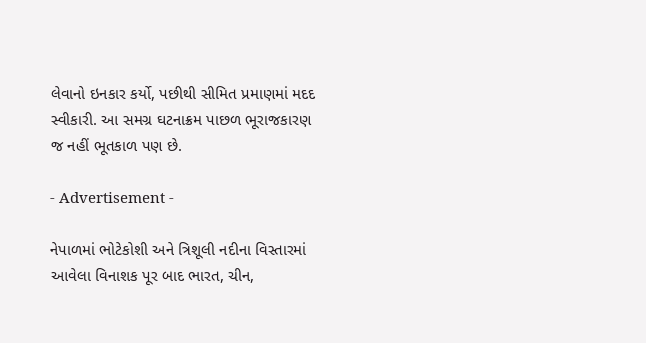લેવાનો ઇનકાર કર્યો, પછીથી સીમિત પ્રમાણમાં મદદ સ્વીકારી. આ સમગ્ર ઘટનાક્રમ પાછળ ભૂરાજકારણ જ નહીં ભૂતકાળ પણ છે.

- Advertisement -

નેપાળમાં ભોટેકોશી અને ત્રિશૂલી નદીના વિસ્તારમાં આવેલા વિનાશક પૂર બાદ ભારત, ચીન,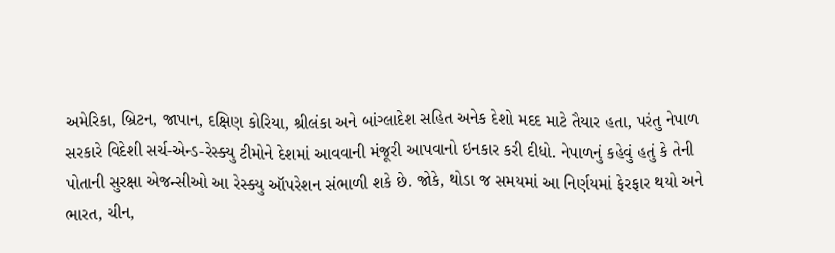અમેરિકા, બ્રિટન, જાપાન, દક્ષિણ કોરિયા, શ્રીલંકા અને બાંગ્લાદેશ સહિત અનેક દેશો મદદ માટે તૈયાર હતા, પરંતુ નેપાળ સરકારે વિદેશી સર્ચ-એન્ડ-રેસ્ક્યુ ટીમોને દેશમાં આવવાની મંજૂરી આપવાનો ઇનકાર કરી દીધો. નેપાળનું કહેવું હતું કે તેની પોતાની સુરક્ષા એજન્સીઓ આ રેસ્ક્યુ ઑપરેશન સંભાળી શકે છે. જોકે, થોડા જ સમયમાં આ નિર્ણયમાં ફેરફાર થયો અને ભારત, ચીન,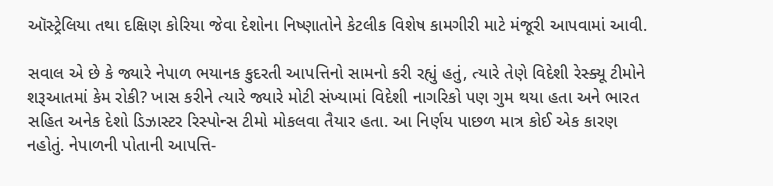ઑસ્ટ્રેલિયા તથા દક્ષિણ કોરિયા જેવા દેશોના નિષ્ણાતોને કેટલીક વિશેષ કામગીરી માટે મંજૂરી આપવામાં આવી.

સવાલ એ છે કે જ્યારે નેપાળ ભયાનક કુદરતી આપત્તિનો સામનો કરી રહ્યું હતું, ત્યારે તેણે વિદેશી રેસ્ક્યૂ ટીમોને શરૂઆતમાં કેમ રોકી? ખાસ કરીને ત્યારે જ્યારે મોટી સંખ્યામાં વિદેશી નાગરિકો પણ ગુમ થયા હતા અને ભારત સહિત અનેક દેશો ડિઝાસ્ટર રિસ્પોન્સ ટીમો મોકલવા તૈયાર હતા. આ નિર્ણય પાછળ માત્ર કોઈ એક કારણ નહોતું. નેપાળની પોતાની આપત્તિ-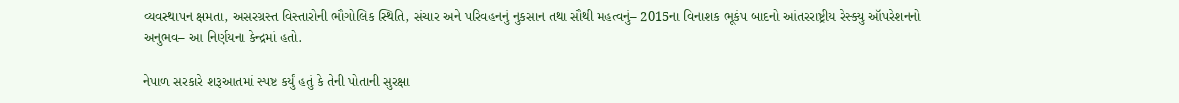વ્યવસ્થાપન ક્ષમતા, અસરગ્રસ્ત વિસ્તારોની ભૌગોલિક સ્થિતિ, સંચાર અને પરિવહનનું નુકસાન તથા સૌથી મહત્વનું– 2015ના વિનાશક ભૂકંપ બાદનો આંતરરાષ્ટ્રીય રેસ્ક્યુ ઑપરેશનનો અનુભવ– આ નિર્ણયના કેન્દ્રમાં હતો.

નેપાળ સરકારે શરૂઆતમાં સ્પષ્ટ કર્યું હતું કે તેની પોતાની સુરક્ષા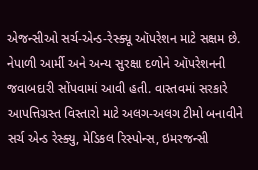એજન્સીઓ સર્ચ-એન્ડ-રેસ્ક્યૂ ઑપરેશન માટે સક્ષમ છે. નેપાળી આર્મી અને અન્ય સુરક્ષા દળોને ઑપરેશનની જવાબદારી સોંપવામાં આવી હતી. વાસ્તવમાં સરકારે આપત્તિગ્રસ્ત વિસ્તારો માટે અલગ-અલગ ટીમો બનાવીને સર્ચ એન્ડ રેસ્ક્યુ, મેડિકલ રિસ્પોન્સ, ઇમરજન્સી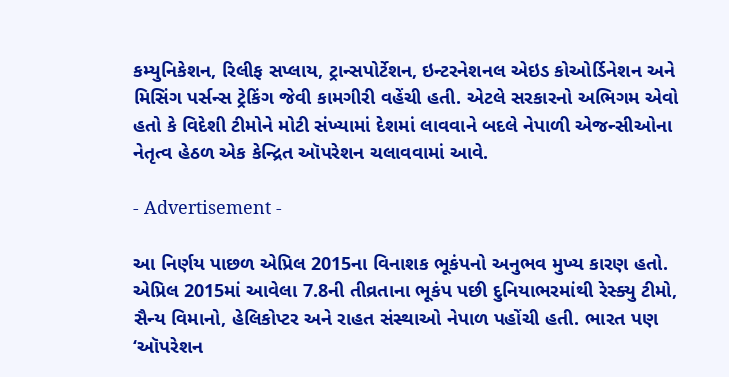કમ્યુનિકેશન, રિલીફ સપ્લાય, ટ્રાન્સપોર્ટેશન, ઇન્ટરનેશનલ એઇડ કોઓર્ડિનેશન અને મિસિંગ પર્સન્સ ટ્રેકિંગ જેવી કામગીરી વહેંચી હતી. એટલે સરકારનો અભિગમ એવો હતો કે વિદેશી ટીમોને મોટી સંખ્યામાં દેશમાં લાવવાને બદલે નેપાળી એજન્સીઓના નેતૃત્વ હેઠળ એક કેન્દ્રિત ઑપરેશન ચલાવવામાં આવે.

- Advertisement -

આ નિર્ણય પાછળ એપ્રિલ 2015ના વિનાશક ભૂકંપનો અનુભવ મુખ્ય કારણ હતો. એપ્રિલ 2015માં આવેલા 7.8ની તીવ્રતાના ભૂકંપ પછી દુનિયાભરમાંથી રેસ્ક્યુ ટીમો, સૈન્ય વિમાનો, હેલિકોપ્ટર અને રાહત સંસ્થાઓ નેપાળ પહોંચી હતી. ભારત પણ ‘ઑપરેશન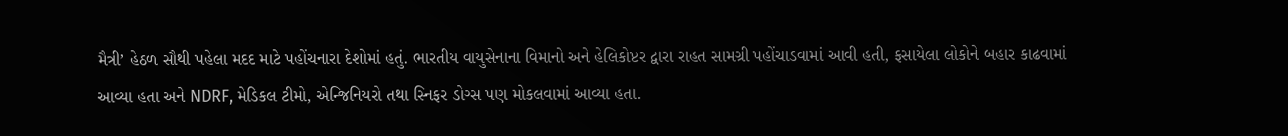મૈત્રી’ હેઠળ સૌથી પહેલા મદદ માટે પહોંચનારા દેશોમાં હતું. ભારતીય વાયુસેનાના વિમાનો અને હેલિકોપ્ટર દ્વારા રાહત સામગ્રી પહોંચાડવામાં આવી હતી, ફસાયેલા લોકોને બહાર કાઢવામાં આવ્યા હતા અને NDRF, મેડિકલ ટીમો, એન્જિનિયરો તથા સ્નિફર ડોગ્સ પણ મોકલવામાં આવ્યા હતા.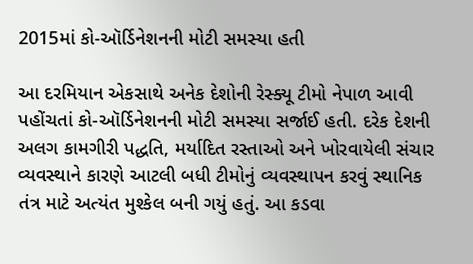2015માં કો-ઑર્ડિનેશનની મોટી સમસ્યા હતી

આ દરમિયાન એકસાથે અનેક દેશોની રેસ્ક્યૂ ટીમો નેપાળ આવી પહોંચતાં કો-ઑર્ડિનેશનની મોટી સમસ્યા સર્જાઈ હતી. દરેક દેશની અલગ કામગીરી પદ્ધતિ, મર્યાદિત રસ્તાઓ અને ખોરવાયેલી સંચાર વ્યવસ્થાને કારણે આટલી બધી ટીમોનું વ્યવસ્થાપન કરવું સ્થાનિક તંત્ર માટે અત્યંત મુશ્કેલ બની ગયું હતું. આ કડવા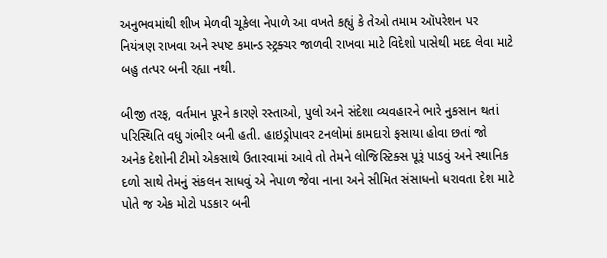અનુભવમાંથી શીખ મેળવી ચૂકેલા નેપાળે આ વખતે કહ્યું કે તેઓ તમામ ઑપરેશન પર નિયંત્રણ રાખવા અને સ્પષ્ટ કમાન્ડ સ્ટ્રક્ચર જાળવી રાખવા માટે વિદેશો પાસેથી મદદ લેવા માટે બહુ તત્પર બની રહ્યા નથી.

બીજી તરફ, વર્તમાન પૂરને કારણે રસ્તાઓ, પુલો અને સંદેશા વ્યવહારને ભારે નુકસાન થતાં પરિસ્થિતિ વધુ ગંભીર બની હતી. હાઇડ્રોપાવર ટનલોમાં કામદારો ફસાયા હોવા છતાં જો અનેક દેશોની ટીમો એકસાથે ઉતારવામાં આવે તો તેમને લોજિસ્ટિક્સ પૂરૂં પાડવું અને સ્થાનિક દળો સાથે તેમનું સંકલન સાધવું એ નેપાળ જેવા નાના અને સીમિત સંસાધનો ધરાવતા દેશ માટે પોતે જ એક મોટો પડકાર બની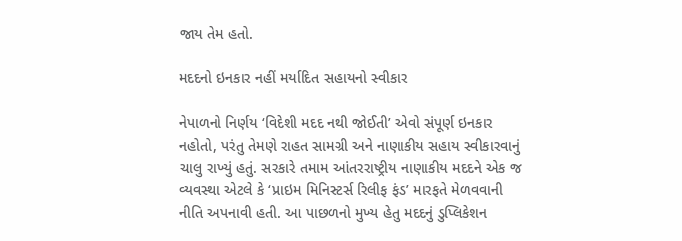જાય તેમ હતો.

મદદનો ઇનકાર નહીં મર્યાદિત સહાયનો સ્વીકાર

નેપાળનો નિર્ણય ‘વિદેશી મદદ નથી જોઈતી’ એવો સંપૂર્ણ ઇનકાર નહોતો, પરંતુ તેમણે રાહત સામગ્રી અને નાણાકીય સહાય સ્વીકારવાનું ચાલુ રાખ્યું હતું. સરકારે તમામ આંતરરાષ્ટ્રીય નાણાકીય મદદને એક જ વ્યવસ્થા એટલે કે ‘પ્રાઇમ મિનિસ્ટર્સ રિલીફ ફંડ’ મારફતે મેળવવાની નીતિ અપનાવી હતી. આ પાછળનો મુખ્ય હેતુ મદદનું ડુપ્લિકેશન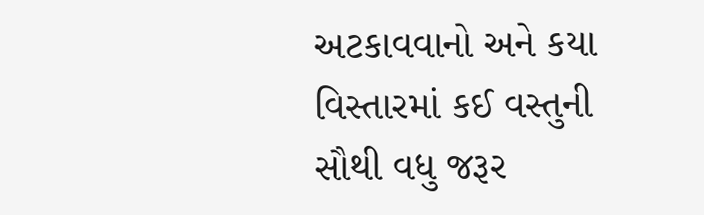અટકાવવાનો અને કયા વિસ્તારમાં કઈ વસ્તુની સૌથી વધુ જરૂર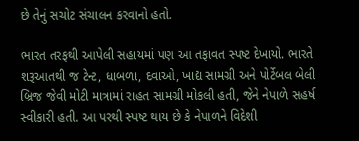છે તેનું સચોટ સંચાલન કરવાનો હતો.

ભારત તરફથી આપેલી સહાયમાં પણ આ તફાવત સ્પષ્ટ દેખાયો. ભારતે શરૂઆતથી જ ટેન્ટ, ધાબળા, દવાઓ, ખાદ્ય સામગ્રી અને પોર્ટેબલ બેલી બ્રિજ જેવી મોટી માત્રામાં રાહત સામગ્રી મોકલી હતી, જેને નેપાળે સહર્ષ સ્વીકારી હતી. આ પરથી સ્પષ્ટ થાય છે કે નેપાળને વિદેશી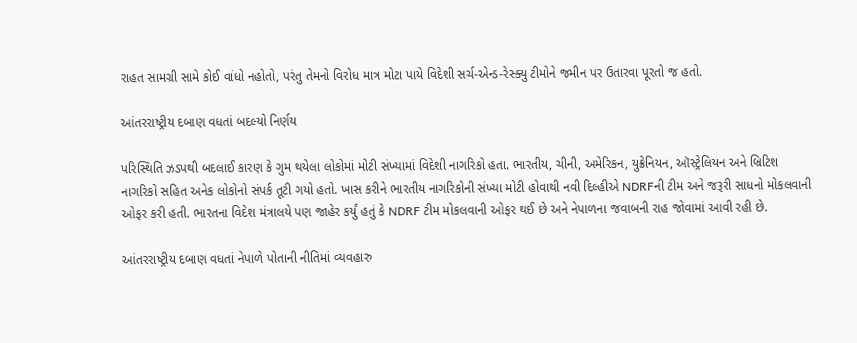રાહત સામગ્રી સામે કોઈ વાંધો નહોતો, પરંતુ તેમનો વિરોધ માત્ર મોટા પાયે વિદેશી સર્ચ-એન્ડ-રેસ્ક્યુ ટીમોને જમીન પર ઉતારવા પૂરતો જ હતો.

આંતરરાષ્ટ્રીય દબાણ વધતાં બદલ્યો નિર્ણય

પરિસ્થિતિ ઝડપથી બદલાઈ કારણ કે ગુમ થયેલા લોકોમાં મોટી સંખ્યામાં વિદેશી નાગરિકો હતા. ભારતીય, ચીની, અમેરિકન, યુક્રેનિયન, ઑસ્ટ્રેલિયન અને બ્રિટિશ નાગરિકો સહિત અનેક લોકોનો સંપર્ક તૂટી ગયો હતો. ખાસ કરીને ભારતીય નાગરિકોની સંખ્યા મોટી હોવાથી નવી દિલ્હીએ NDRFની ટીમ અને જરૂરી સાધનો મોકલવાની ઓફર કરી હતી. ભારતના વિદેશ મંત્રાલયે પણ જાહેર કર્યું હતું કે NDRF ટીમ મોકલવાની ઓફર થઈ છે અને નેપાળના જવાબની રાહ જોવામાં આવી રહી છે.

આંતરરાષ્ટ્રીય દબાણ વધતાં નેપાળે પોતાની નીતિમાં વ્યવહારુ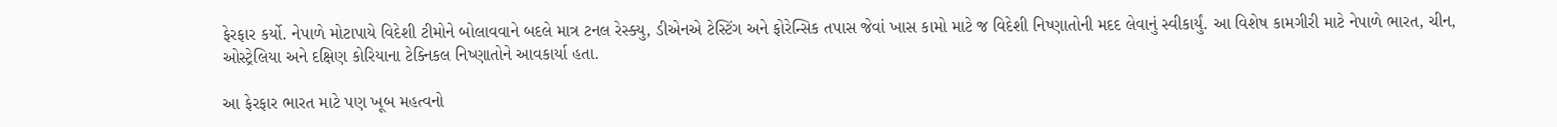ફેરફાર કર્યો. નેપાળે મોટાપાયે વિદેશી ટીમોને બોલાવવાને બદલે માત્ર ટનલ રેસ્ક્યુ, ડીએનએ ટેસ્ટિંગ અને ફોરેન્સિક તપાસ જેવાં ખાસ કામો માટે જ વિદેશી નિષ્ણાતોની મદદ લેવાનું સ્વીકાર્યું. આ વિશેષ કામગીરી માટે નેપાળે ભારત, ચીન, ઓસ્ટ્રેલિયા અને દક્ષિણ કોરિયાના ટેક્નિકલ નિષ્ણાતોને આવકાર્યા હતા.

આ ફેરફાર ભારત માટે પણ ખૂબ મહત્વનો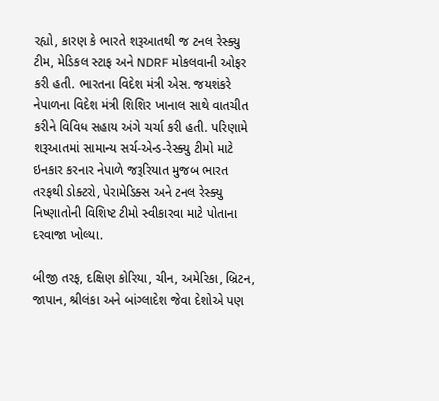રહ્યો, કારણ કે ભારતે શરૂઆતથી જ ટનલ રેસ્ક્યુ ટીમ, મેડિકલ સ્ટાફ અને NDRF મોકલવાની ઓફર કરી હતી. ભારતના વિદેશ મંત્રી એસ. જયશંકરે નેપાળના વિદેશ મંત્રી શિશિર ખાનાલ સાથે વાતચીત કરીને વિવિધ સહાય અંગે ચર્ચા કરી હતી. પરિણામે શરૂઆતમાં સામાન્ય સર્ચ-એન્ડ-રેસ્ક્યુ ટીમો માટે ઇનકાર કરનાર નેપાળે જરૂરિયાત મુજબ ભારત તરફથી ડોક્ટરો, પેરામેડિક્સ અને ટનલ રેસ્ક્યુ નિષ્ણાતોની વિશિષ્ટ ટીમો સ્વીકારવા માટે પોતાના દરવાજા ખોલ્યા.

બીજી તરફ, દક્ષિણ કોરિયા, ચીન, અમેરિકા, બ્રિટન, જાપાન, શ્રીલંકા અને બાંગ્લાદેશ જેવા દેશોએ પણ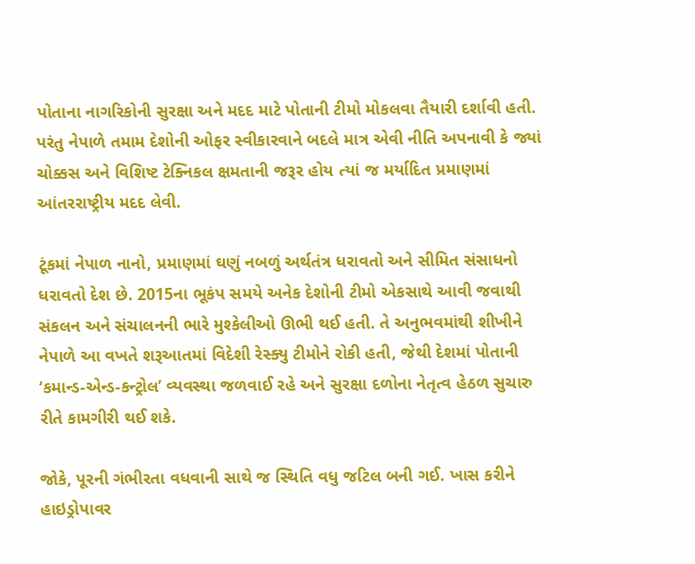પોતાના નાગરિકોની સુરક્ષા અને મદદ માટે પોતાની ટીમો મોકલવા તૈયારી દર્શાવી હતી. પરંતુ નેપાળે તમામ દેશોની ઓફર સ્વીકારવાને બદલે માત્ર એવી નીતિ અપનાવી કે જ્યાં ચોક્કસ અને વિશિષ્ટ ટેક્નિકલ ક્ષમતાની જરૂર હોય ત્યાં જ મર્યાદિત પ્રમાણમાં આંતરરાષ્ટ્રીય મદદ લેવી.

ટૂંકમાં નેપાળ નાનો, પ્રમાણમાં ઘણું નબળું અર્થતંત્ર ધરાવતો અને સીમિત સંસાધનો ધરાવતો દેશ છે. 2015ના ભૂકંપ સમયે અનેક દેશોની ટીમો એકસાથે આવી જવાથી સંકલન અને સંચાલનની ભારે મુશ્કેલીઓ ઊભી થઈ હતી. તે અનુભવમાંથી શીખીને નેપાળે આ વખતે શરૂઆતમાં વિદેશી રેસ્ક્યુ ટીમોને રોકી હતી, જેથી દેશમાં પોતાની ‘કમાન્ડ-એન્ડ-કન્ટ્રોલ’ વ્યવસ્થા જળવાઈ રહે અને સુરક્ષા દળોના નેતૃત્વ હેઠળ સુચારુ રીતે કામગીરી થઈ શકે.

જોકે, પૂરની ગંભીરતા વધવાની સાથે જ સ્થિતિ વધુ જટિલ બની ગઈ. ખાસ કરીને હાઇડ્રોપાવર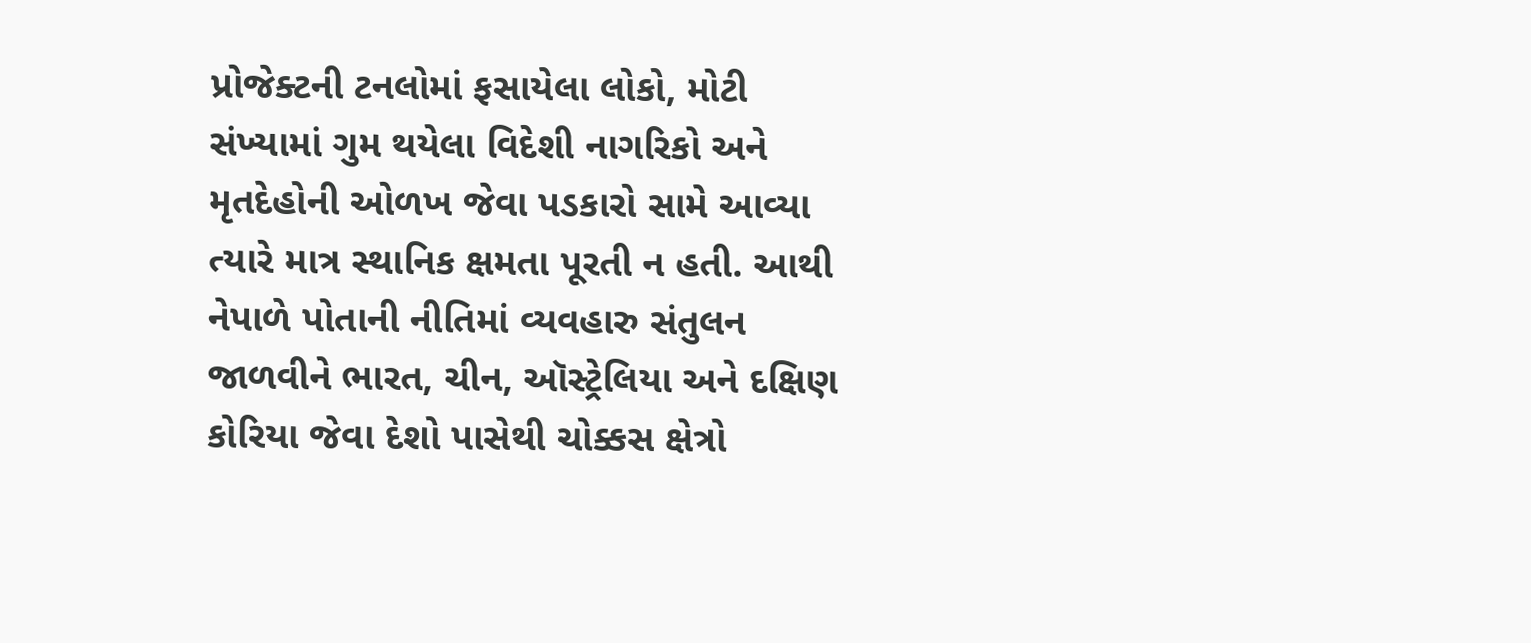પ્રોજેક્ટની ટનલોમાં ફસાયેલા લોકો, મોટી સંખ્યામાં ગુમ થયેલા વિદેશી નાગરિકો અને મૃતદેહોની ઓળખ જેવા પડકારો સામે આવ્યા ત્યારે માત્ર સ્થાનિક ક્ષમતા પૂરતી ન હતી. આથી નેપાળે પોતાની નીતિમાં વ્યવહારુ સંતુલન જાળવીને ભારત, ચીન, ઑસ્ટ્રેલિયા અને દક્ષિણ કોરિયા જેવા દેશો પાસેથી ચોક્કસ ક્ષેત્રો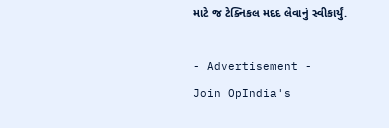માટે જ ટેક્નિકલ મદદ લેવાનું સ્વીકાર્યું.

- Advertisement -
Join OpIndia's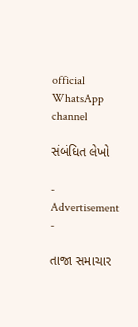official WhatsApp channel

સંબંધિત લેખો

- Advertisement -

તાજા સમાચાર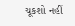ચૂકશો નહીં